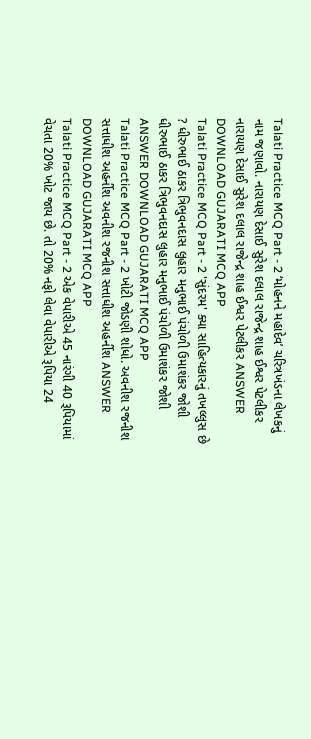Talati Practice MCQ Part - 2 ‘મોહનને મહાદેવ’ ચરિત્રખંડના લેખકનું નામ જણાવો. નારાયણ દેસાઈ સુરેશ દલાલ રાજેન્દ્ર શાહ ઈશ્વર પેટલીકર નારાયણ દેસાઈ સુરેશ દલાલ રાજેન્દ્ર શાહ ઈશ્વર પેટલીકર ANSWER DOWNLOAD GUJARATI MCQ APP
Talati Practice MCQ Part - 2 'સુંદરમ' ક્યા સાહિત્યકારનું તખલ્લુસ છે ? ધીરુભાઈ ઠાકર ત્રિભુવનદાસ લુહાર મનુભાઈ પંચોળી ઉમાશંકર જોશી ધીરુભાઈ ઠાકર ત્રિભુવનદાસ લુહાર મનુભાઈ પંચોળી ઉમાશંકર જોશી ANSWER DOWNLOAD GUJARATI MCQ APP
Talati Practice MCQ Part - 2 ખોટી જોડણી શોધો. અવનીશ રજનીશ સત્તાધીશ અહર્નીશ અવનીશ રજનીશ સત્તાધીશ અહર્નીશ ANSWER DOWNLOAD GUJARATI MCQ APP
Talati Practice MCQ Part - 2 એક વેપારીએ 45 નારંગી 40 રૂપિયામાં વેચતા 20% ખોટ જાય છે. તો 20% નફો લેવા વેપારીએ રૂપિયા 24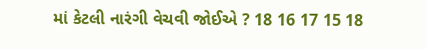માં કેટલી નારંગી વેચવી જોઈએ ? 18 16 17 15 18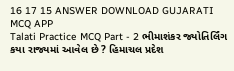16 17 15 ANSWER DOWNLOAD GUJARATI MCQ APP
Talati Practice MCQ Part - 2 ભીમાશંકર જ્યોતિર્લિંગ કયા રાજ્યમાં આવેલ છે ? હિમાચલ પ્રદેશ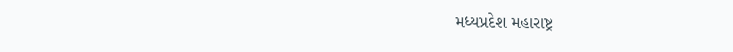મધ્યપ્રદેશ મહારાષ્ટ્ર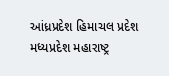આંધ્રપ્રદેશ હિમાચલ પ્રદેશ મધ્યપ્રદેશ મહારાષ્ટ્ર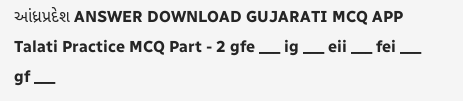આંધ્રપ્રદેશ ANSWER DOWNLOAD GUJARATI MCQ APP
Talati Practice MCQ Part - 2 gfe ___ ig ___ eii ___ fei ___ gf ___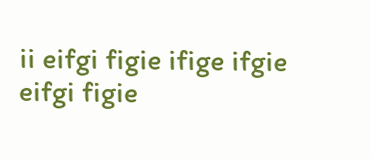ii eifgi figie ifige ifgie eifgi figie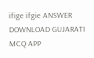ifige ifgie ANSWER DOWNLOAD GUJARATI MCQ APP